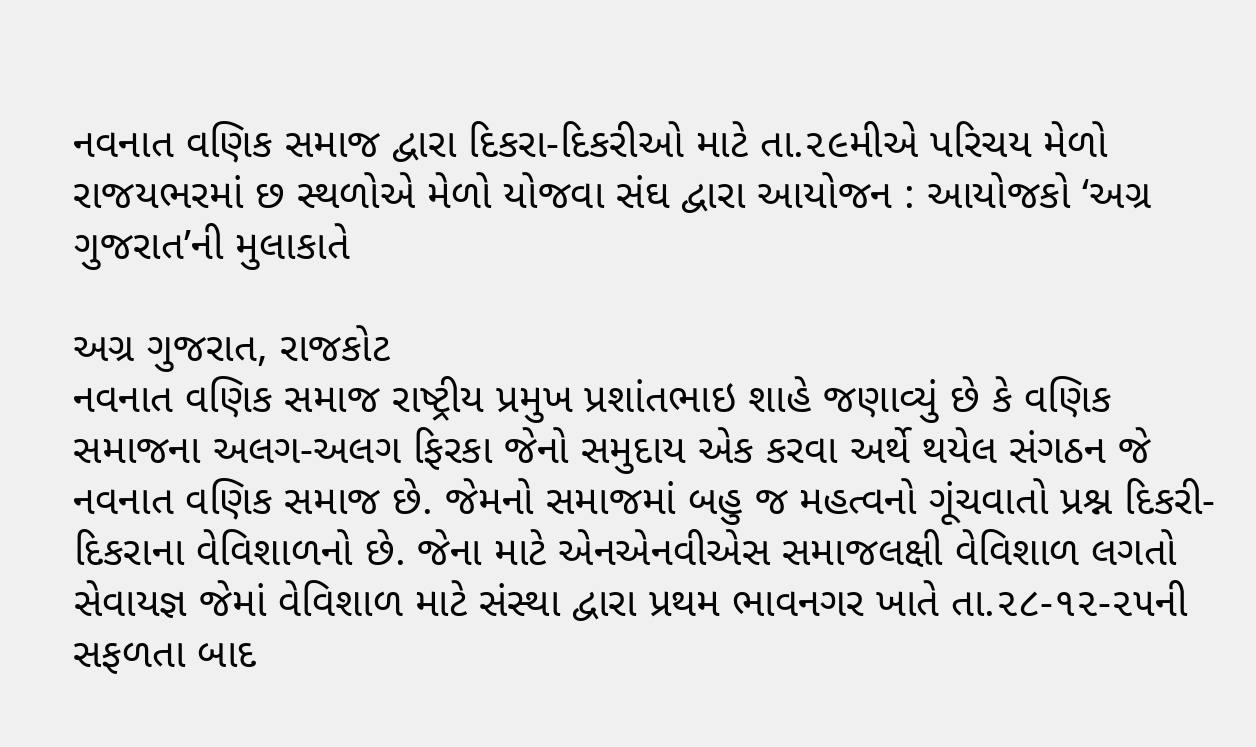નવનાત વણિક સમાજ દ્વારા દિકરા-દિકરીઓ માટે તા.૨૯મીએ પરિચય મેળો
રાજયભરમાં છ સ્થળોએ મેળો યોજવા સંઘ દ્વારા આયોજન : આયોજકો ‘અગ્ર ગુજરાત’ની મુલાકાતે

અગ્ર ગુજરાત, રાજકોટ
નવનાત વણિક સમાજ રાષ્ટ્રીય પ્રમુખ પ્રશાંતભાઇ શાહે જણાવ્યું છે કે વણિક સમાજના અલગ-અલગ ફિરકા જેનો સમુદાય એક કરવા અર્થે થયેલ સંગઠન જે નવનાત વણિક સમાજ છે. જેમનો સમાજમાં બહુ જ મહત્વનો ગૂંચવાતો પ્રશ્ન દિકરી-દિકરાના વેવિશાળનો છે. જેના માટે એનએનવીએસ સમાજલક્ષી વેવિશાળ લગતો સેવાયજ્ઞ જેમાં વેવિશાળ માટે સંસ્થા દ્વારા પ્રથમ ભાવનગર ખાતે તા.૨૮-૧૨-૨૫ની સફળતા બાદ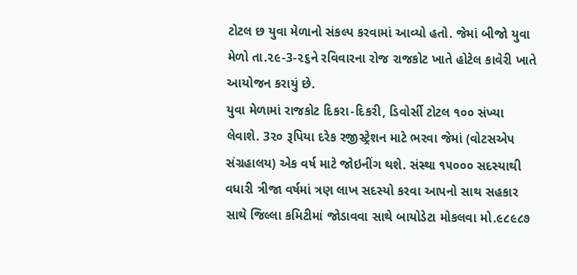ટોટલ છ યુવા મેળાનો સંકલ્પ કરવામાં આવ્યો હતો. જેમાં બીજો યુવા મેળો તા.૨૯-3-૨૬ને રવિવારના રોજ રાજકોટ ખાતે હોટેલ કાવેરી ખાતે આયોજન કરાયું છે.
યુવા મેળામાં રાજકોટ દિકરા-દિકરી, ડિવોર્સી ટોટલ ૧૦૦ સંખ્યા લેવાશે. 3૨૦ રૂપિયા દરેક રજીસ્ટ્રેશન માટે ભરવા જેમાં (વોટસએપ સંગ્રહાલય) એક વર્ષ માટે જોઇનીંગ થશે. સંસ્થા ૧૫૦૦૦ સદસ્યાથી વધારી ત્રીજા વર્ષમાં ત્રણ લાખ સદસ્યો કરવા આપનો સાથ સહકાર સાથે જિલ્લા કમિટીમાં જોડાવવા સાથે બાયોડેટા મોકલવા મો.૯૮૯૮૭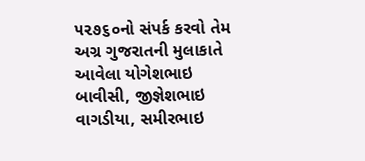૫૨૭૬૦નો સંપર્ક કરવો તેમ અગ્ર ગુજરાતની મુલાકાતે આવેલા યોગેશભાઇ બાવીસી, જીજ્ઞેશભાઇ વાગડીયા, સમીરભાઇ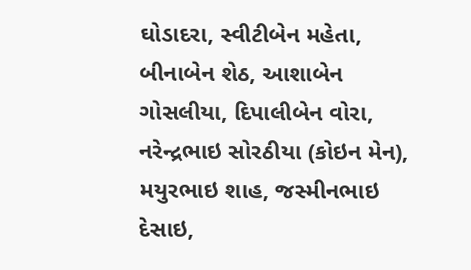ઘોડાદરા, સ્વીટીબેન મહેતા, બીનાબેન શેઠ, આશાબેન ગોસલીયા, દિપાલીબેન વોરા, નરેન્દ્રભાઇ સોરઠીયા (કોઇન મેન), મયુરભાઇ શાહ, જસ્મીનભાઇ દેસાઇ,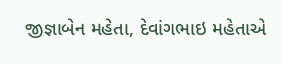જીજ્ઞાબેન મહેતા, દેવાંગભાઇ મહેતાએ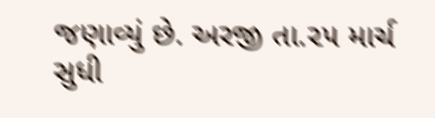જણાવ્યું છે. અરજી તા.૨૫ માર્ચ સુધી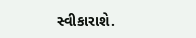સ્વીકારાશે.